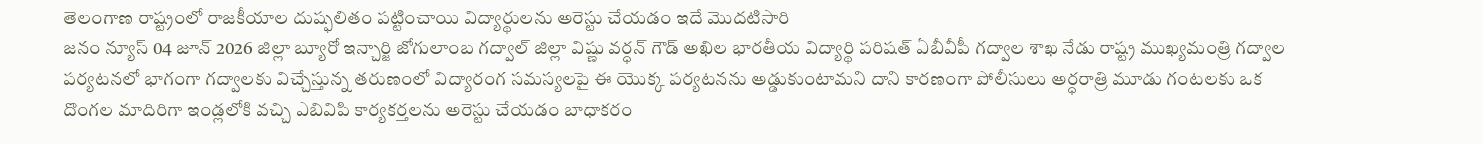తెలంగాణ రాష్ట్రంలో రాజకీయాల దుష్ఫలితం పట్టించాయి విద్యార్థులను అరెస్టు చేయడం ఇదే మొదటిసారి
జనం న్యూస్ 04 జూన్ 2026 జిల్లా బ్యూరో ఇన్చార్జి జోగులాంబ గద్వాల్ జిల్లా విష్ణు వర్ధన్ గౌడ్ అఖిల భారతీయ విద్యార్థి పరిషత్ ఏబీవీపీ గద్వాల శాఖ నేడు రాష్ట్ర ముఖ్యమంత్రి గద్వాల పర్యటనలో భాగంగా గద్వాలకు విచ్చేస్తున్న తరుణంలో విద్యారంగ సమస్యలపై ఈ యొక్క పర్యటనను అడ్డుకుంటామని దాని కారణంగా పోలీసులు అర్ధరాత్రి మూడు గంటలకు ఒక దొంగల మాదిరిగా ఇండ్లలోకి వచ్చి ఎబివిపి కార్యకర్తలను అరెస్టు చేయడం బాధాకరం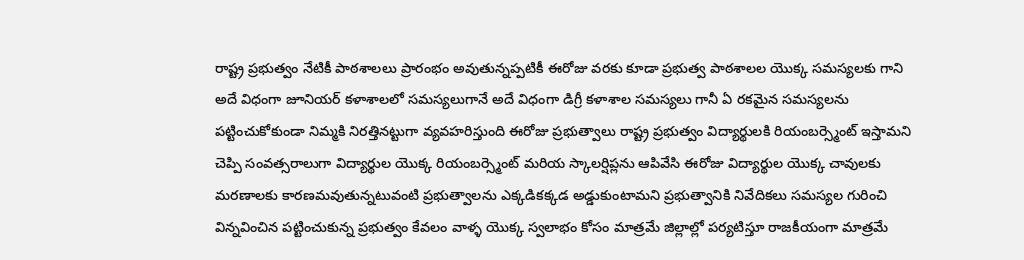రాష్ట్ర ప్రభుత్వం నేటికీ పాఠశాలలు ప్రారంభం అవుతున్నప్పటికీ ఈరోజు వరకు కూడా ప్రభుత్వ పాఠశాలల యొక్క సమస్యలకు గాని అదే విధంగా జూనియర్ కళాశాలలో సమస్యలుగానే అదే విధంగా డిగ్రీ కళాశాల సమస్యలు గానీ ఏ రకమైన సమస్యలను పట్టించుకోకుండా నిమ్మకి నిరత్తినట్టుగా వ్యవహరిస్తుంది ఈరోజు ప్రభుత్వాలు రాష్ట్ర ప్రభుత్వం విద్యార్థులకి రియంబర్స్మెంట్ ఇస్తామని చెప్పి సంవత్సరాలుగా విద్యార్థుల యొక్క రియంబర్స్మెంట్ మరియ స్కాలర్షిప్లను ఆపివేసి ఈరోజు విద్యార్థుల యొక్క చావులకు మరణాలకు కారణమవుతున్నటువంటి ప్రభుత్వాలను ఎక్కడికక్కడ అడ్డుకుంటామని ప్రభుత్వానికి నివేదికలు సమస్యల గురించి విన్నవించిన పట్టించుకున్న ప్రభుత్వం కేవలం వాళ్ళ యొక్క స్వలాభం కోసం మాత్రమే జిల్లాల్లో పర్యటిస్తూ రాజకీయంగా మాత్రమే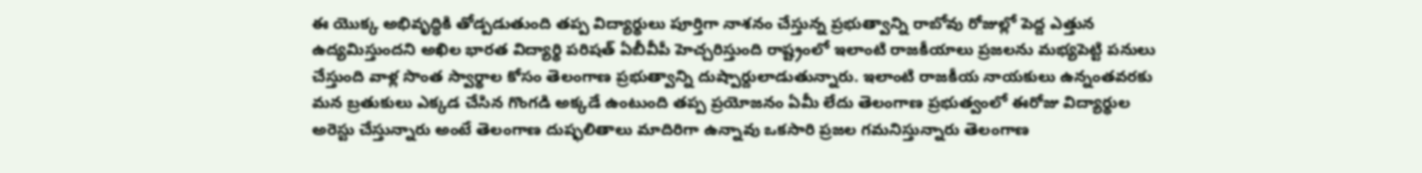ఈ యొక్క అభివృద్ధికి తోడ్పడుతుంది తప్ప విద్యార్థులు పూర్తిగా నాశనం చేస్తున్న ప్రభుత్వాన్ని రాబోవు రోజుల్లో పెద్ద ఎత్తున ఉద్యమిస్తుందని అఖిల భారత విద్యార్థి పరిషత్ ఏబీవీపీ హెచ్చరిస్తుంది రాష్ట్రంలో ఇలాంటి రాజకీయాలు ప్రజలను మభ్యపెట్టి పనులు చేస్తుంది వాళ్ల సొంత స్వార్థాల కోసం తెలంగాణ ప్రభుత్వాన్ని దుష్పార్దులాడుతున్నారు. ఇలాంటి రాజకీయ నాయకులు ఉన్నంతవరకు మన బ్రతుకులు ఎక్కడ చేసిన గొంగడి అక్కడే ఉంటుంది తప్ప ప్రయోజనం ఏమీ లేదు తెలంగాణ ప్రభుత్వంలో ఈరోజు విద్యార్థుల అరెస్టు చేస్తున్నారు అంటే తెలంగాణ దుష్ఫలితాలు మాదిరిగా ఉన్నావు ఒకసారి ప్రజల గమనిస్తున్నారు తెలంగాణ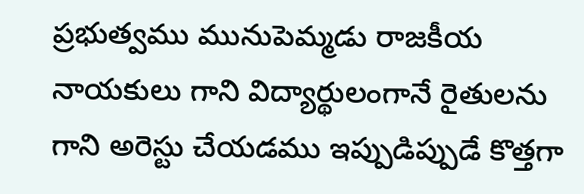ప్రభుత్వము మునుపెమ్మడు రాజకీయ నాయకులు గాని విద్యార్థులంగానే రైతులను గాని అరెస్టు చేయడము ఇప్పుడిప్పుడే కొత్తగా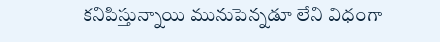కనిపిస్తున్నాయి మునుపెన్నడూ లేని విధంగా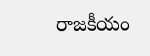రాజకీయం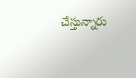చేస్తున్నారు